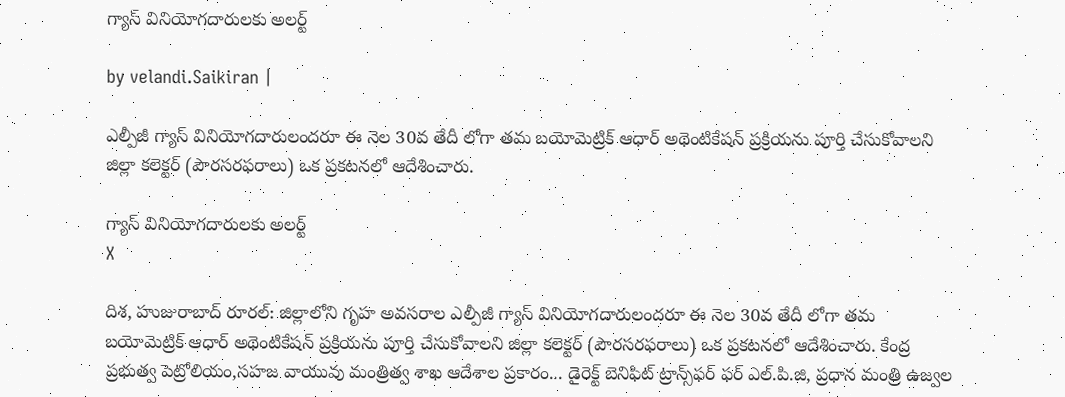గ్యాస్ వినియోగదారులకు అలర్ట్

by velandi.Saikiran |

ఎల్పీజీ గ్యాస్ వినియోగదారులందరూ ఈ నెల 30వ తేదీ లోగా తమ బయోమెట్రిక్ ఆధార్ అథెంటికేషన్ ప్రక్రియను పూర్తి చేసుకోవాలని జిల్లా కలెక్టర్ (పౌరసరఫరాలు) ఒక ప్రకటనలో ఆదేశించారు.

గ్యాస్ వినియోగదారులకు అలర్ట్
X

దిశ, హుజురాబాద్ రూరల్: జిల్లాలోని గృహ అవసరాల ఎల్పీజీ గ్యాస్ వినియోగదారులందరూ ఈ నెల 30వ తేదీ లోగా తమ బయోమెట్రిక్ ఆధార్ అథెంటికేషన్ ప్రక్రియను పూర్తి చేసుకోవాలని జిల్లా కలెక్టర్ (పౌరసరఫరాలు) ఒక ప్రకటనలో ఆదేశించారు. కేంద్ర ప్రభుత్వ పెట్రోలియం,సహజ వాయువు మంత్రిత్వ శాఖ ఆదేశాల ప్రకారం... డైరెక్ట్ బెనిఫిట్ ట్రాన్స్‌ఫర్ ఫర్ ఎల్.పి.జి, ప్రధాన మంత్రి ఉజ్వల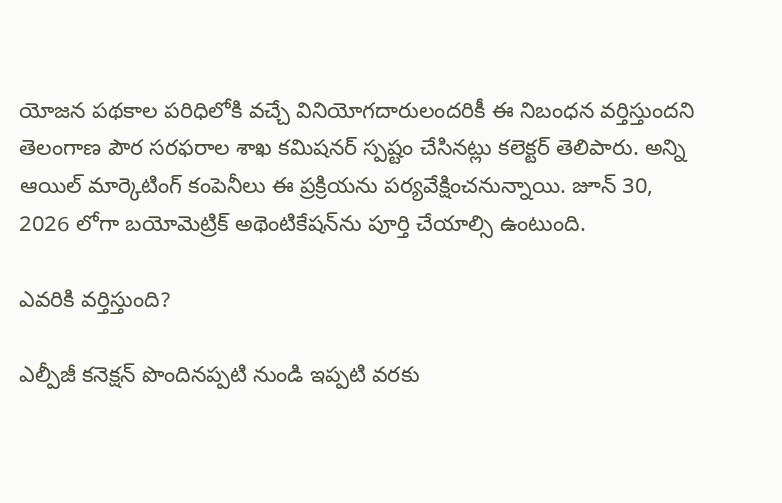యోజన పథకాల పరిధిలోకి వచ్చే వినియోగదారులందరికీ ఈ నిబంధన వర్తిస్తుందని తెలంగాణ పౌర సరఫరాల శాఖ కమిషనర్ స్పష్టం చేసినట్లు కలెక్టర్ తెలిపారు. అన్ని ఆయిల్ మార్కెటింగ్ కంపెనీలు ఈ ప్రక్రియను పర్యవేక్షించనున్నాయి. జూన్ 30, 2026 లోగా బయోమెట్రిక్ అథెంటికేషన్‌ను పూర్తి చేయాల్సి ఉంటుంది.

ఎవరికి వర్తిస్తుంది?

ఎల్పీజీ కనెక్షన్ పొందినప్పటి నుండి ఇప్పటి వరకు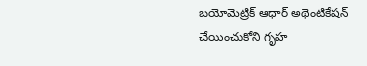బయోమెట్రిక్ ఆధార్ అథెంటికేషన్ చేయించుకోని గృహ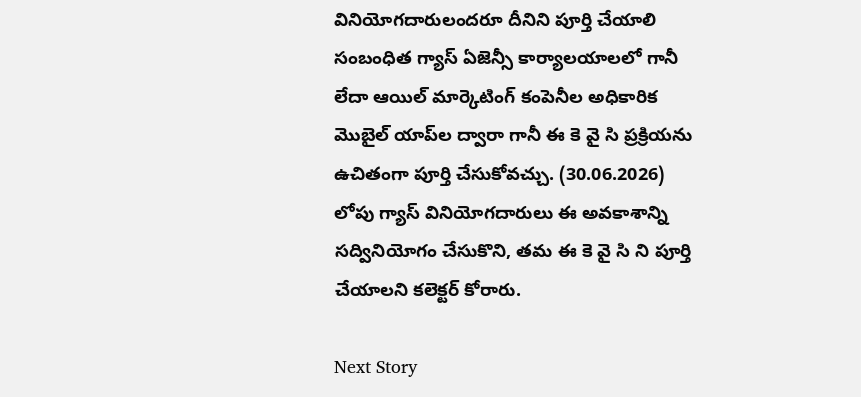వినియోగదారులందరూ దీనిని పూర్తి చేయాలి సంబంధిత గ్యాస్ ఏజెన్సీ కార్యాలయాలలో గానీ లేదా ఆయిల్ మార్కెటింగ్ కంపెనీల అధికారిక మొబైల్ యాప్‌ల ద్వారా గానీ ఈ కె వై సి ప్రక్రియను ఉచితంగా పూర్తి చేసుకోవచ్చు. (30.06.2026) లోపు గ్యాస్ వినియోగదారులు ఈ అవకాశాన్ని సద్వినియోగం చేసుకొని, తమ ఈ కె వై సి ని పూర్తి చేయాలని కలెక్టర్ కోరారు.

Next Story